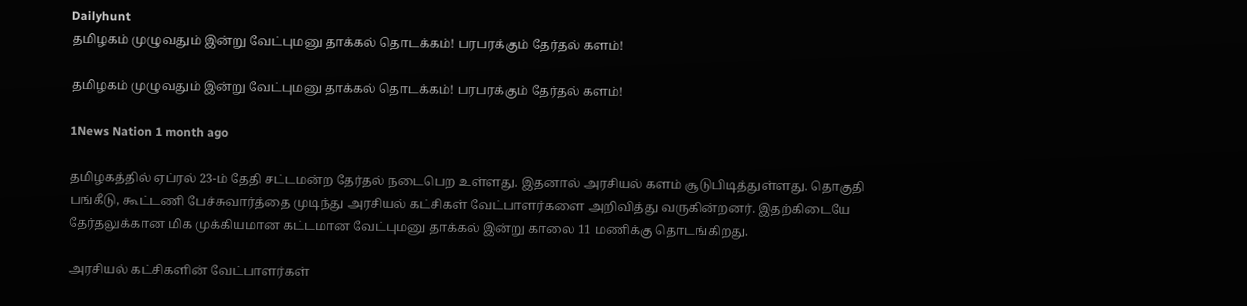Dailyhunt
தமிழகம் முழுவதும் இன்று வேட்புமனு தாக்கல் தொடக்கம்! பரபரக்கும் தேர்தல் களம்!

தமிழகம் முழுவதும் இன்று வேட்புமனு தாக்கல் தொடக்கம்! பரபரக்கும் தேர்தல் களம்!

1News Nation 1 month ago

தமிழகத்தில் ஏப்ரல் 23-ம் தேதி சட்டமன்ற தேர்தல் நடைபெற உள்ளது. இதனால் அரசியல் களம் சூடுபிடித்துள்ளது. தொகுதி பங்கீடு, கூட்டணி பேச்சுவார்த்தை முடிந்து அரசியல் கட்சிகள் வேட்பாளர்களை அறிவித்து வருகின்றனர். இதற்கிடையே தேர்தலுக்கான மிக முக்கியமான கட்டமான வேட்புமனு தாக்கல் இன்று காலை 11 மணிக்கு தொடங்கிறது.

அரசியல் கட்சிகளின் வேட்பாளர்கள்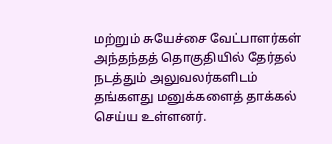மற்றும் சுயேச்சை வேட்பாளர்கள் அந்தந்தத் தொகுதியில் தேர்தல் நடத்தும் அலுவலர்களிடம் தங்களது மனுக்களைத் தாக்கல் செய்ய உள்ளனர்.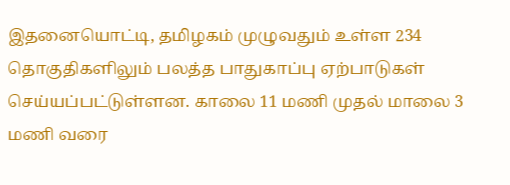இதனையொட்டி, தமிழகம் முழுவதும் உள்ள 234 தொகுதிகளிலும் பலத்த பாதுகாப்பு ஏற்பாடுகள் செய்யப்பட்டுள்ளன. காலை 11 மணி முதல் மாலை 3 மணி வரை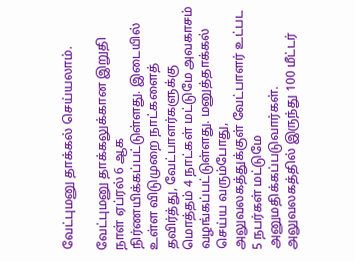வேட்புமனு தாக்கல் செய்யலாம்.

வேட்புமனு தாக்கலுக்கான இறுதி நாள் ஏப்ரல் 6 ஆக நிர்ணயிக்கப்பட்டுள்ளது. இடையில் உள்ள விடுமுறை நாட்களைத் தவிர்த்து, வேட்பாளர்களுக்கு மொத்தம் 4 நாட்கள் மட்டுமே அவகாசம் வழங்கப்பட்டுள்ளது. மனுத்தாக்கல் செய்ய வரும்போது, அலுவலகத்துக்குள் வேட்பாளர் உட்பட 5 நபர்கள் மட்டுமே அனுமதிக்கப்படுவார்கள். அலுவலகத்தில் இருந்து 100 மீட்டர்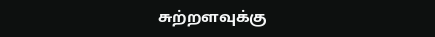சுற்றளவுக்கு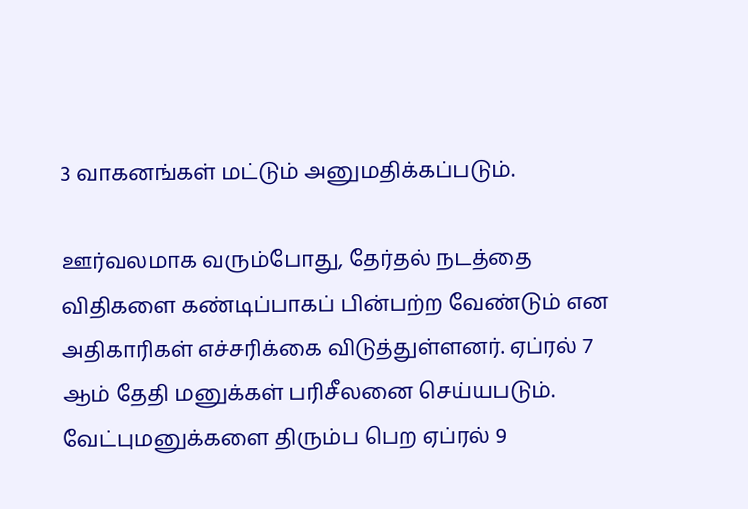3 வாகனங்கள் மட்டும் அனுமதிக்கப்படும்.

ஊர்வலமாக வரும்போது, தேர்தல் நடத்தை விதிகளை கண்டிப்பாகப் பின்பற்ற வேண்டும் என அதிகாரிகள் எச்சரிக்கை விடுத்துள்ளனர். ஏப்ரல் 7 ஆம் தேதி மனுக்கள் பரிசீலனை செய்யபடும். வேட்புமனுக்களை திரும்ப பெற ஏப்ரல் 9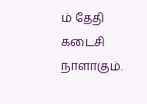ம் தேதி கடைசி நாளாகும்.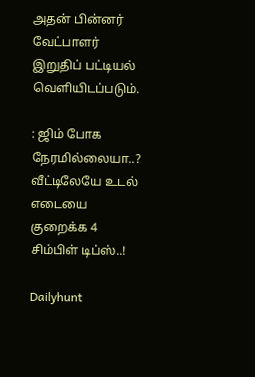அதன் பின்னர் வேட்பாளர் இறுதிப் பட்டியல் வெளியிடப்படும்.

: ஜிம் போக நேரமில்லையா..? வீட்டிலேயே உடல் எடையை குறைக்க 4 சிம்பிள் டிப்ஸ்..!

Dailyhunt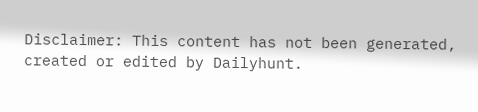Disclaimer: This content has not been generated, created or edited by Dailyhunt.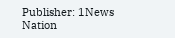Publisher: 1News Nation